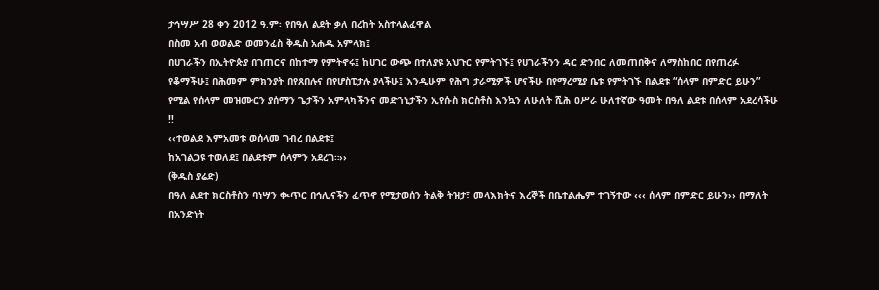ታኅሣሥ 28 ቀን 2012 ዓ.ም፡ የበዓለ ልደት ቃለ በረከት አስተላልፈዋል
በስመ አብ ወወልድ ወመንፈስ ቅዱስ አሐዱ አምላክ፤
በሀገራችን በኢትዮጵያ በገጠርና በከተማ የምትኖሩ፤ ከሀገር ውጭ በተለያዩ አህጉር የምትገኙ፤ የሀገራችንን ዳር ድንበር ለመጠበቅና ለማስከበር በየጠረፉ የቆማችሁ፤ በሕመም ምክንያት በየጸበሉና በየሆስፒታሉ ያላችሁ፤ እንዲሁም የሕግ ታራሚዎች ሆናችሁ በየማረሚያ ቤቱ የምትገኙ በልደቱ “ሰላም በምድር ይሁን” የሚል የሰላም መዝሙርን ያሰማን ጌታችን አምላካችንና መድኀኒታችን ኢየሱስ ክርስቶስ እንኳን ለሁለት ሺሕ ዐሥራ ሁለተኛው ዓመት በዓለ ልደቱ በሰላም አደረሳችሁ !!
‹‹ተወልደ እምአመቱ ወሰላመ ገብረ በልደቱ፤
ከአገልጋዩ ተወለደ፤ በልደቱም ሰላምን አደረገ።››
(ቅዱስ ያሬድ)
በዓለ ልደተ ክርስቶስን ባነሣን ቊጥር በኅሊናችን ፈጥኖ የሚታወሰን ትልቅ ትዝታ፣ መላእክትና እረኞች በቤተልሔም ተገኝተው ‹‹‹ ሰላም በምድር ይሁን›› በማለት በአንድነት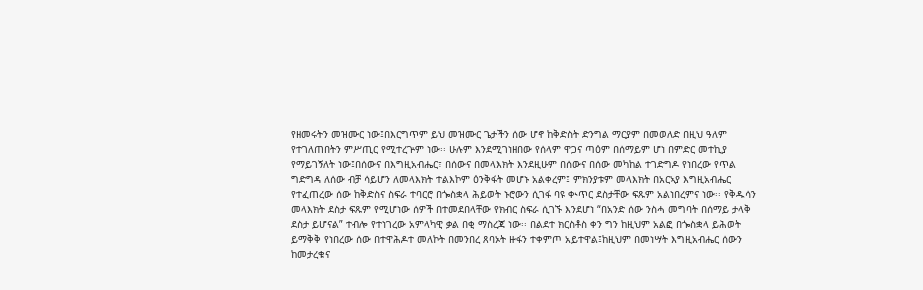የዘመሩትን መዝሙር ነው፤በእርግጥም ይህ መዝሙር ጌታችን ሰው ሆኖ ከቅድስት ድንግል ማርያም በመወለድ በዚህ ዓለም የተገለጠበትን ምሥጢር የሚተረጕም ነው፡፡ ሁሉም እንደሚገነዘበው የሰላም ዋጋና ጣዕም በሰማይም ሆነ በምድር መተኪያ የማይገኝለት ነው፤በሰውና በእግዚአብሔር፣ በሰውና በመላእክት እንደዚሁም በሰውና በሰው መካከል ተገድግዶ የነበረው የጥል ግድግዳ ለሰው ብቻ ሳይሆን ለመላእክት ተልእኮም ዕንቅፋት መሆኑ አልቀረም፤ ምክንያቱም መላእክት በአርኣያ እግዚአብሔር የተፈጠረው ሰው ከቅድስና ስፍራ ተባርሮ በጐስቋላ ሕይወት ኑሮውን ሲገፋ ባዩ ቊጥር ደስታቸው ፍጹም አልነበረምና ነው፡፡ የቅዱሳን መላእክት ደስታ ፍጹም የሚሆነው ሰዎች በተመደበላቸው የክብር ስፍራ ሲገኙ እንደሆነ “በአንድ ሰው ንስሓ መግባት በሰማይ ታላቅ ደስታ ይሆናል” ተብሎ የተነገረው አምላካዊ ቃል በቂ ማስረጃ ነው፡፡ በልደተ ክርስቶስ ቀን ግን ከዚህም አልፎ በጐስቋላ ይሕወት ይማቅቅ የነበረው ሰው በተዋሕዶተ መለኮት በመንበረ ጸባኦት ዙፋን ተቀምጦ አይተዋል፤ከዚህም በመነሣት እግዚአብሔር ሰውን ከመታረቁና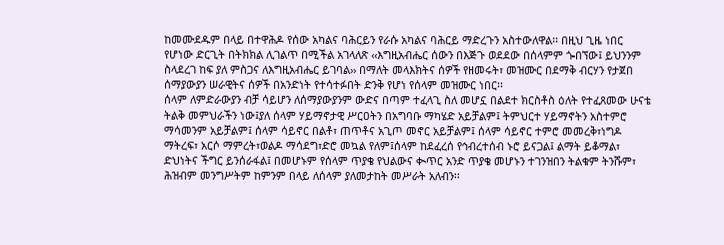ከመሙደዱም በላይ በተዋሕዶ የሰው አካልና ባሕርይን የራሱ አካልና ባሕርይ ማድረጉን አስተውለዋል፡፡ በዚህ ጊዜ ነበር የሆነው ድርጊት በትክክል ሊገልጥ በሚችል አገላለጽ ‹‹እግዚአብሔር ሰውን በእጅጉ ወደደው በሰላምም ጐበኘው፤ ይህንንም ስላደረገ ከፍ ያለ ምስጋና ለእግዚአብሔር ይገባል›› በማለት መላእክትና ሰዎች የዘመሩት፣ መዝሙር በደማቅ ብርሃን የታጀበ ሰማያውያን ሠራዊትና ሰዎች በአንድነት የተሳተፉበት ድንቅ የሆነ የሰላም መዝሙር ነበር፡፡
ሰላም ለምድራውያን ብቻ ሳይሆን ለሰማያውያንም ውድና በጣም ተፈላጊ ስለ መሆኗ በልደተ ክርስቶስ ዕለት የተፈጸመው ሁናቴ ትልቅ መምህራችን ነው፤ያለ ሰላም ሃይማኖታዊ ሥርዐትን በአግባቡ ማካሄድ አይቻልም፤ ትምህርተ ሃይማኖትን አስተምሮ ማሳመንም አይቻልም፤ ሰላም ሳይኖር በልቶ፣ ጠጥቶና አጊጦ መኖር አይቻልም፤ ሰላም ሳይኖር ተምሮ መመረቅ፣ነግዶ ማትረፍ፣ አርሶ ማምረት፣ወልዶ ማሳደግ፣ድሮ መኳል የለም፤ሰላም ከደፈረሰ የኅብረተሰብ ኑሮ ይናጋል፤ ልማት ይቆማል፣ ድህነትና ችግር ይንሰራፋል፤ በመሆኑም የሰላም ጥያቄ የህልውና ቊጥር አንድ ጥያቄ መሆኑን ተገንዝበን ትልቁም ትንሹም፣ ሕዝብም መንግሥትም ከምንም በላይ ለሰላም ያለመታከት መሥራት አለብን፡፡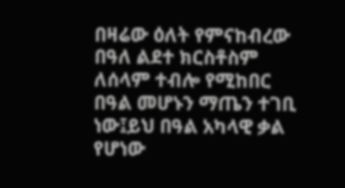በዛሬው ዕለት የምናከብረው በዓለ ልደተ ክርስቶስም ለሰላም ተብሎ የሚከበር በዓል መሆኑን ማጤን ተገቢ ነው፤ይህ በዓል አካላዊ ቃል የሆነው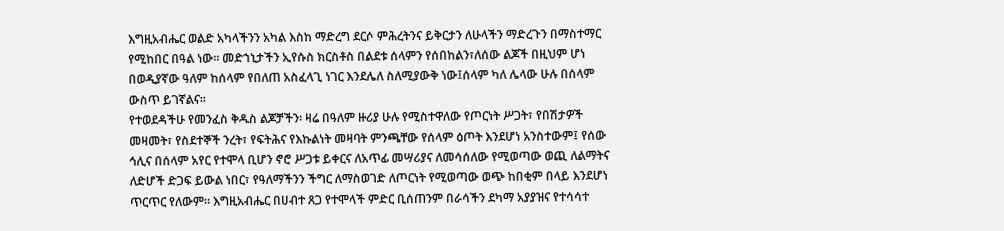እግዚአብሔር ወልድ አካላችንን አካል እስከ ማድረግ ደርሶ ምሕረትንና ይቅርታን ለሁላችን ማድረጉን በማስተማር የሚከበር በዓል ነው፡፡ መድኀኒታችን ኢየሱስ ክርስቶስ በልደቱ ሰላምን የሰበከልን፣ለሰው ልጆች በዚህም ሆነ በወዲያኛው ዓለም ከሰላም የበለጠ አስፈላጊ ነገር እንደሌለ ስለሚያውቅ ነው፤ሰላም ካለ ሌላው ሁሉ በሰላም ውስጥ ይገኛልና፡፡
የተወደዳችሁ የመንፈስ ቅዱስ ልጆቻችን፡ ዛሬ በዓለም ዙሪያ ሁሉ የሚስተዋለው የጦርነት ሥጋት፣ የበሽታዎች መዛመት፣ የስደተኞች ንረት፣ የፍትሕና የእኩልነት መዛባት ምንጫቸው የሰላም ዕጦት እንደሆነ አንስተውም፤ የሰው ኅሊና በሰላም አየር የተሞላ ቢሆን ኖሮ ሥጋቱ ይቀርና ለአጥፊ መሣሪያና ለመሳሰለው የሚወጣው ወጪ ለልማትና ለድሆች ድጋፍ ይውል ነበር፣ የዓለማችንን ችግር ለማስወገድ ለጦርነት የሚወጣው ወጭ ከበቂም በላይ እንደሆነ ጥርጥር የለውም፡፡ እግዚአብሔር በሀብተ ጸጋ የተሞላች ምድር ቢሰጠንም በራሳችን ደካማ አያያዝና የተሳሳተ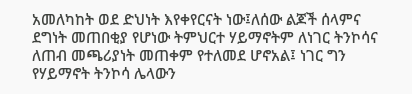አመለካከት ወደ ድህነት እየቀየርናት ነው፤ለሰው ልጆች ሰላምና ደግነት መጠበቂያ የሆነው ትምህርተ ሃይማኖትም ለነገር ትንኮሳና ለጠብ መጫሪያነት መጠቀም የተለመደ ሆኖአል፤ ነገር ግን የሃይማኖት ትንኮሳ ሌላውን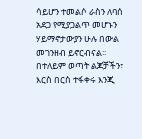ሳይሆን ተመልሶ ራስን ለባሰ አደጋ የሚያጋልጥ መሆኑን ሃይማኖታውያን ሁሉ በውል መገንዘብ ይኖርብናል፡፡
በተለይም ወጣት ልጆቻችን፣ እርስ በርስ ተፋቀሩ እንጂ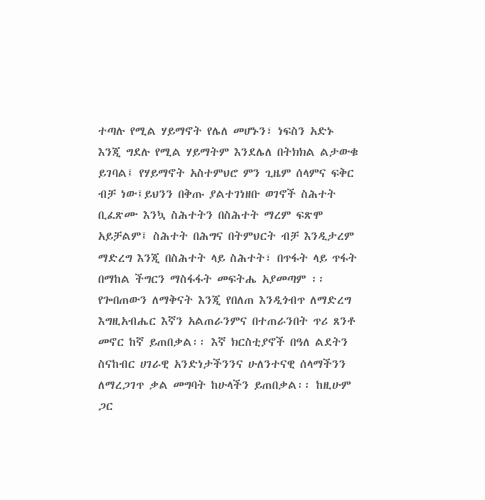ተጣሉ የሚል ሃይማኖት የሌለ መሆኑን፣ ነፍስን አድኑ እንጂ ግደሉ የሚል ሃይማትም እንደሌለ በትክክል ልታውቁ ይገባል፤ የሃይማኖት አስተምህሮ ምን ጊዜም ሰላምና ፍቅር ብቻ ነው፤ይህንን በቅጡ ያልተገነዘቡ ወገኖች ስሕተት ቢፈጽሙ እንኳ ስሕተትን በስሕተት ማረም ፍጽሞ አይቻልም፤ ስሕተት በሕግና በትምህርት ብቻ እንዲታረም ማድረግ እንጂ በስሕተት ላይ ስሕተት፣ በጥፋት ላይ ጥፋት በማከል ችግርን ማስፋፋት መፍትሔ አያመጣም ፡፡ የጐበጠውን ለማቅናት እንጂ የበለጠ እንዲጎብጥ ለማድረግ እግዚአብሔር እኛን አልጠራንምና በተጠራንበት ጥሪ ጸንቶ መኖር ከኛ ይጠበቃል፡፡ እኛ ክርስቲያኖች በዓለ ልደትን ስናከብር ሀገራዊ አንድነታችንንና ሁለንተናዊ ሰላማችንን ለማረጋገጥ ቃል መግባት ከሁላችን ይጠበቃል፡፡ ከዚሁም ጋር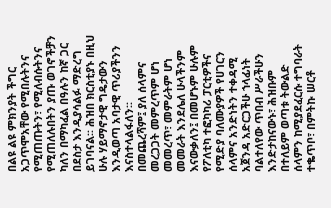በልዩ ልዩ ምክንያት ችግር አጋጥሞአቸው የሚበሉትንና የሚጠጡትን፣ የሚለብሱትንና የሚጠለሉበትን ያጡ ወገኖችቻን ካለን በማካፈል በዓሉን ከኛ ጋር በደስታ እንዲያሳልፉ ማድረግ ይገባናል፡፡ ሕዝበ ክርስቲያኑ በዚህ ሁሉ ሃይማኖታዊ ግዴታውን እንዲወጣ አባታዊ ጥሪያችንን እናስተላልፋለን፡፡
በመጨረሻም፤ ያለ ሰላምና መረጋጋት መምረጥም ሆነ መመረጥ፣ መምራትም ሆነ መመራት እንደሌለ ሁላችንም እናውቃለን፤ በመሆኑም ሁሉም የፖለቲካ ተፎካካሪ ፓርቲዎችና የሚድያ ባለሙያዎች የሀገርን ሰላምና አንድነትን ተቀዳሚ አጀንዳ አድርጋችሁ ኀላፊነት ባልተለየው ጥበብ ሥራችሁን እንድታከናውኑ፣ ሕዝቡም በተለይም ወጣቱ ትውልድ ሰላምን ከሚያደፈርሱ ተግባራት ተቈጥቦ፣ በምትኩ ሠርቶ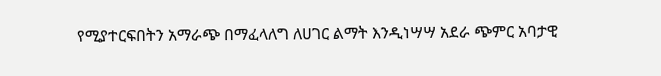የሚያተርፍበትን አማራጭ በማፈላለግ ለሀገር ልማት እንዲነሣሣ አደራ ጭምር አባታዊ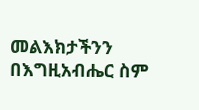መልእክታችንን በእግዚአብሔር ስም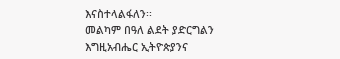እናስተላልፋለን፡፡
መልካም በዓለ ልደት ያድርግልን እግዚአብሔር ኢትዮጵያንና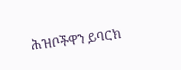ሕዝቦችዋን ይባርክ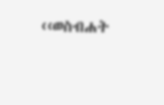‹‹ወስብሐት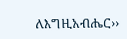ለእግዚአብሔር››